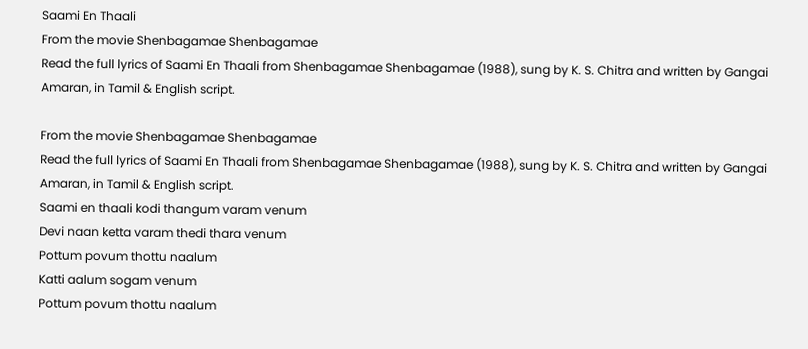Saami En Thaali
From the movie Shenbagamae Shenbagamae
Read the full lyrics of Saami En Thaali from Shenbagamae Shenbagamae (1988), sung by K. S. Chitra and written by Gangai Amaran, in Tamil & English script.

From the movie Shenbagamae Shenbagamae
Read the full lyrics of Saami En Thaali from Shenbagamae Shenbagamae (1988), sung by K. S. Chitra and written by Gangai Amaran, in Tamil & English script.
Saami en thaali kodi thangum varam venum
Devi naan ketta varam thedi thara venum
Pottum povum thottu naalum
Katti aalum sogam venum
Pottum povum thottu naalum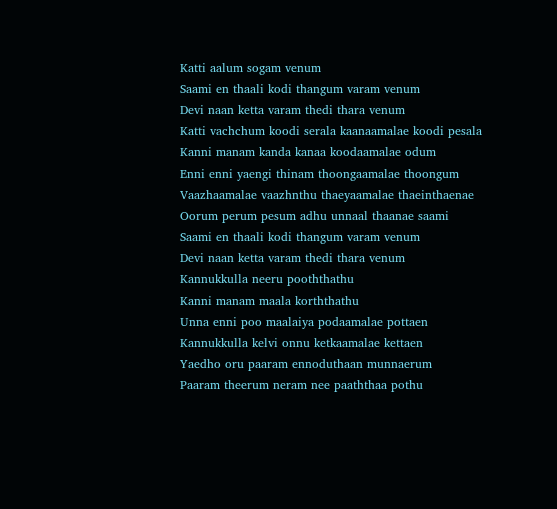Katti aalum sogam venum
Saami en thaali kodi thangum varam venum
Devi naan ketta varam thedi thara venum
Katti vachchum koodi serala kaanaamalae koodi pesala
Kanni manam kanda kanaa koodaamalae odum
Enni enni yaengi thinam thoongaamalae thoongum
Vaazhaamalae vaazhnthu thaeyaamalae thaeinthaenae
Oorum perum pesum adhu unnaal thaanae saami
Saami en thaali kodi thangum varam venum
Devi naan ketta varam thedi thara venum
Kannukkulla neeru pooththathu
Kanni manam maala korththathu
Unna enni poo maalaiya podaamalae pottaen
Kannukkulla kelvi onnu ketkaamalae kettaen
Yaedho oru paaram ennoduthaan munnaerum
Paaram theerum neram nee paaththaa pothu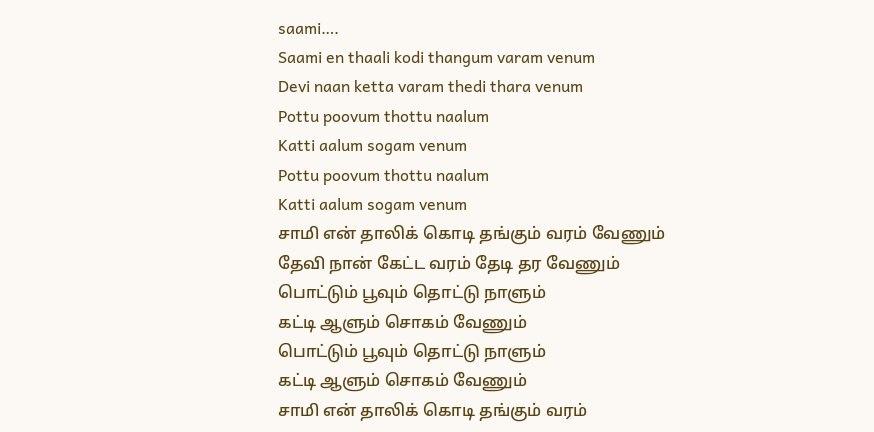saami….
Saami en thaali kodi thangum varam venum
Devi naan ketta varam thedi thara venum
Pottu poovum thottu naalum
Katti aalum sogam venum
Pottu poovum thottu naalum
Katti aalum sogam venum
சாமி என் தாலிக் கொடி தங்கும் வரம் வேணும்
தேவி நான் கேட்ட வரம் தேடி தர வேணும்
பொட்டும் பூவும் தொட்டு நாளும்
கட்டி ஆளும் சொகம் வேணும்
பொட்டும் பூவும் தொட்டு நாளும்
கட்டி ஆளும் சொகம் வேணும்
சாமி என் தாலிக் கொடி தங்கும் வரம்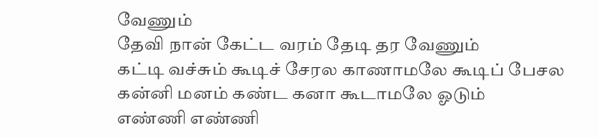வேணும்
தேவி நான் கேட்ட வரம் தேடி தர வேணும்
கட்டி வச்சும் கூடிச் சேரல காணாமலே கூடிப் பேசல
கன்னி மனம் கண்ட கனா கூடாமலே ஓடும்
எண்ணி எண்ணி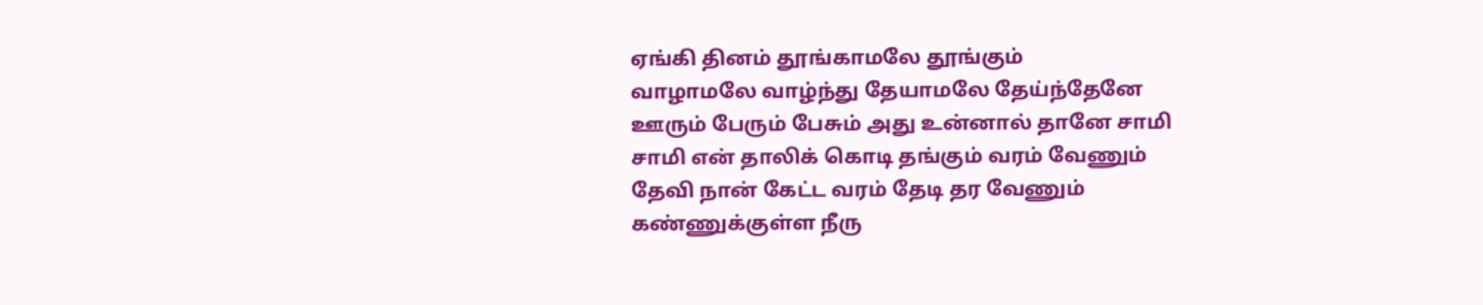ஏங்கி தினம் தூங்காமலே தூங்கும்
வாழாமலே வாழ்ந்து தேயாமலே தேய்ந்தேனே
ஊரும் பேரும் பேசும் அது உன்னால் தானே சாமி
சாமி என் தாலிக் கொடி தங்கும் வரம் வேணும்
தேவி நான் கேட்ட வரம் தேடி தர வேணும்
கண்ணுக்குள்ள நீரு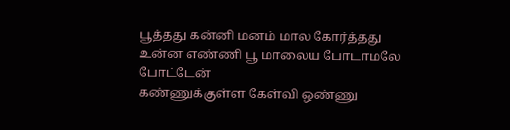பூத்தது கன்னி மனம் மால கோர்த்தது
உன்ன எண்ணி பூ மாலைய போடாமலே போட்டேன்
கண்ணுக்குள்ள கேள்வி ஒண்ணு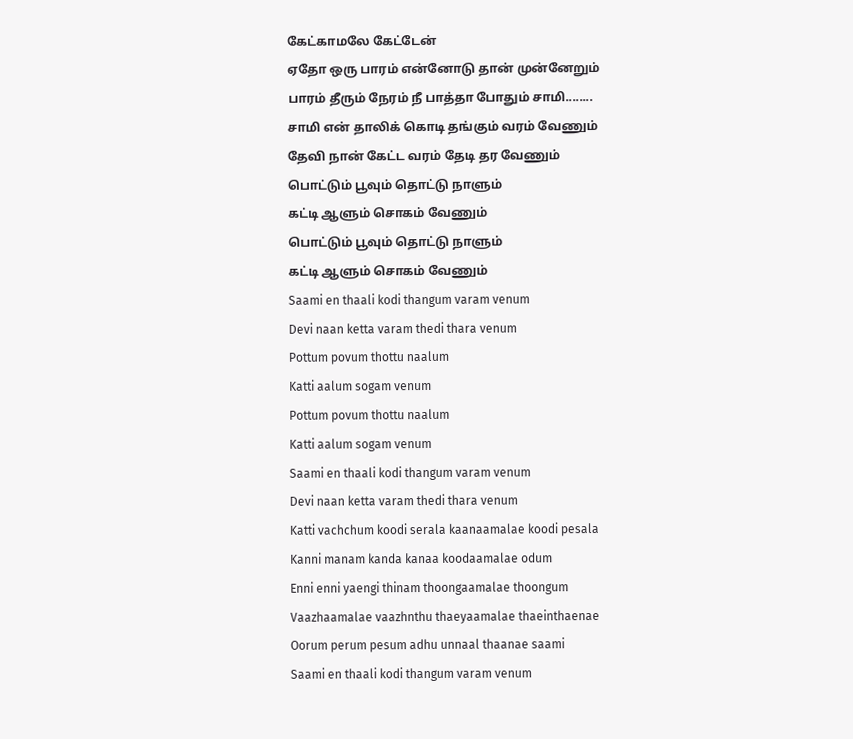கேட்காமலே கேட்டேன்
ஏதோ ஒரு பாரம் என்னோடு தான் முன்னேறும்
பாரம் தீரும் நேரம் நீ பாத்தா போதும் சாமி........
சாமி என் தாலிக் கொடி தங்கும் வரம் வேணும்
தேவி நான் கேட்ட வரம் தேடி தர வேணும்
பொட்டும் பூவும் தொட்டு நாளும்
கட்டி ஆளும் சொகம் வேணும்
பொட்டும் பூவும் தொட்டு நாளும்
கட்டி ஆளும் சொகம் வேணும்
Saami en thaali kodi thangum varam venum
Devi naan ketta varam thedi thara venum
Pottum povum thottu naalum
Katti aalum sogam venum
Pottum povum thottu naalum
Katti aalum sogam venum
Saami en thaali kodi thangum varam venum
Devi naan ketta varam thedi thara venum
Katti vachchum koodi serala kaanaamalae koodi pesala
Kanni manam kanda kanaa koodaamalae odum
Enni enni yaengi thinam thoongaamalae thoongum
Vaazhaamalae vaazhnthu thaeyaamalae thaeinthaenae
Oorum perum pesum adhu unnaal thaanae saami
Saami en thaali kodi thangum varam venum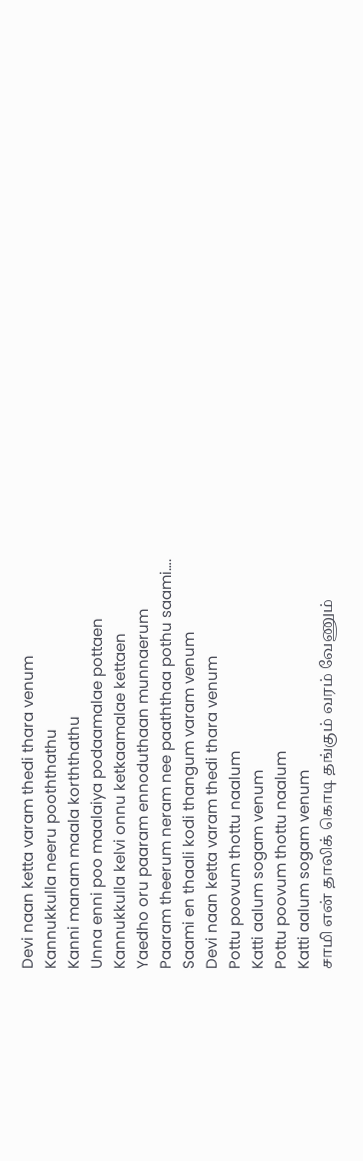Devi naan ketta varam thedi thara venum
Kannukkulla neeru pooththathu
Kanni manam maala korththathu
Unna enni poo maalaiya podaamalae pottaen
Kannukkulla kelvi onnu ketkaamalae kettaen
Yaedho oru paaram ennoduthaan munnaerum
Paaram theerum neram nee paaththaa pothu saami….
Saami en thaali kodi thangum varam venum
Devi naan ketta varam thedi thara venum
Pottu poovum thottu naalum
Katti aalum sogam venum
Pottu poovum thottu naalum
Katti aalum sogam venum
சாமி என் தாலிக் கொடி தங்கும் வரம் வேணும்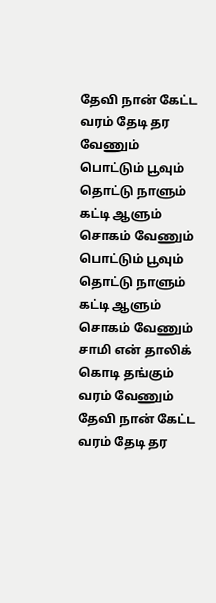தேவி நான் கேட்ட வரம் தேடி தர வேணும்
பொட்டும் பூவும் தொட்டு நாளும்
கட்டி ஆளும் சொகம் வேணும்
பொட்டும் பூவும் தொட்டு நாளும்
கட்டி ஆளும் சொகம் வேணும்
சாமி என் தாலிக் கொடி தங்கும் வரம் வேணும்
தேவி நான் கேட்ட வரம் தேடி தர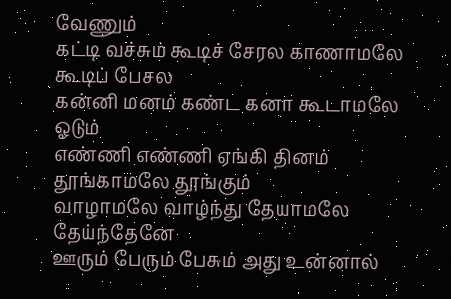வேணும்
கட்டி வச்சும் கூடிச் சேரல காணாமலே கூடிப் பேசல
கன்னி மனம் கண்ட கனா கூடாமலே ஓடும்
எண்ணி எண்ணி ஏங்கி தினம் தூங்காமலே தூங்கும்
வாழாமலே வாழ்ந்து தேயாமலே தேய்ந்தேனே
ஊரும் பேரும் பேசும் அது உன்னால்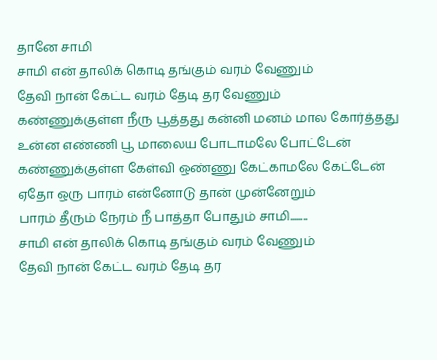தானே சாமி
சாமி என் தாலிக் கொடி தங்கும் வரம் வேணும்
தேவி நான் கேட்ட வரம் தேடி தர வேணும்
கண்ணுக்குள்ள நீரு பூத்தது கன்னி மனம் மால கோர்த்தது
உன்ன எண்ணி பூ மாலைய போடாமலே போட்டேன்
கண்ணுக்குள்ள கேள்வி ஒண்ணு கேட்காமலே கேட்டேன்
ஏதோ ஒரு பாரம் என்னோடு தான் முன்னேறும்
பாரம் தீரும் நேரம் நீ பாத்தா போதும் சாமி........
சாமி என் தாலிக் கொடி தங்கும் வரம் வேணும்
தேவி நான் கேட்ட வரம் தேடி தர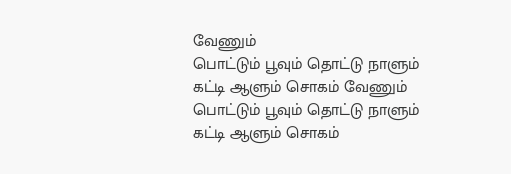வேணும்
பொட்டும் பூவும் தொட்டு நாளும்
கட்டி ஆளும் சொகம் வேணும்
பொட்டும் பூவும் தொட்டு நாளும்
கட்டி ஆளும் சொகம்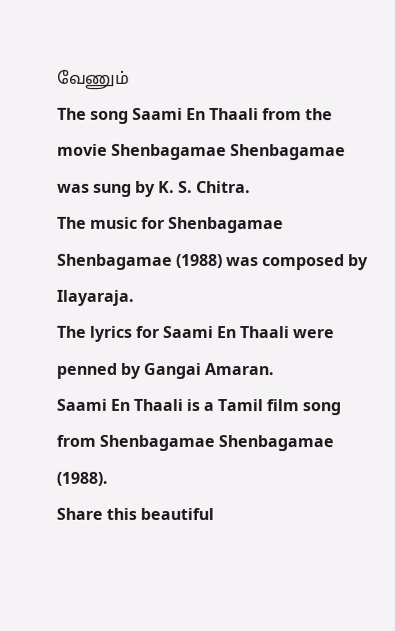வேணும்
The song Saami En Thaali from the movie Shenbagamae Shenbagamae was sung by K. S. Chitra.
The music for Shenbagamae Shenbagamae (1988) was composed by Ilayaraja.
The lyrics for Saami En Thaali were penned by Gangai Amaran.
Saami En Thaali is a Tamil film song from Shenbagamae Shenbagamae (1988).
Share this beautiful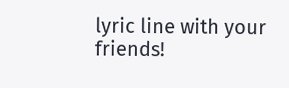lyric line with your friends!